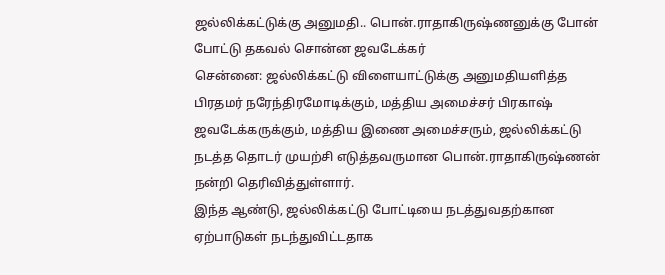ஜல்லிக்கட்டுக்கு அனுமதி.. பொன்.ராதாகிருஷ்ணனுக்கு போன் போட்டு தகவல் சொன்ன ஜவடேக்கர்
சென்னை: ஜல்லிக்கட்டு விளையாட்டுக்கு அனுமதியளித்த பிரதமர் நரேந்திரமோடிக்கும், மத்திய அமைச்சர் பிரகாஷ் ஜவடேக்கருக்கும், மத்திய இணை அமைச்சரும், ஜல்லிக்கட்டு நடத்த தொடர் முயற்சி எடுத்தவருமான பொன்.ராதாகிருஷ்ணன் நன்றி தெரிவித்துள்ளார்.
இந்த ஆண்டு, ஜல்லிக்கட்டு போட்டியை நடத்துவதற்கான ஏற்பாடுகள் நடந்துவிட்டதாக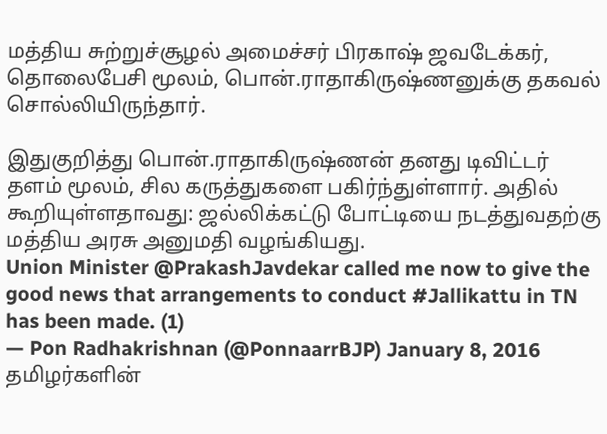மத்திய சுற்றுச்சூழல் அமைச்சர் பிரகாஷ் ஜவடேக்கர், தொலைபேசி மூலம், பொன்.ராதாகிருஷ்ணனுக்கு தகவல் சொல்லியிருந்தார்.

இதுகுறித்து பொன்.ராதாகிருஷ்ணன் தனது டிவிட்டர் தளம் மூலம், சில கருத்துகளை பகிர்ந்துள்ளார். அதில் கூறியுள்ளதாவது: ஜல்லிக்கட்டு போட்டியை நடத்துவதற்கு மத்திய அரசு அனுமதி வழங்கியது.
Union Minister @PrakashJavdekar called me now to give the good news that arrangements to conduct #Jallikattu in TN has been made. (1)
— Pon Radhakrishnan (@PonnaarrBJP) January 8, 2016 தமிழர்களின்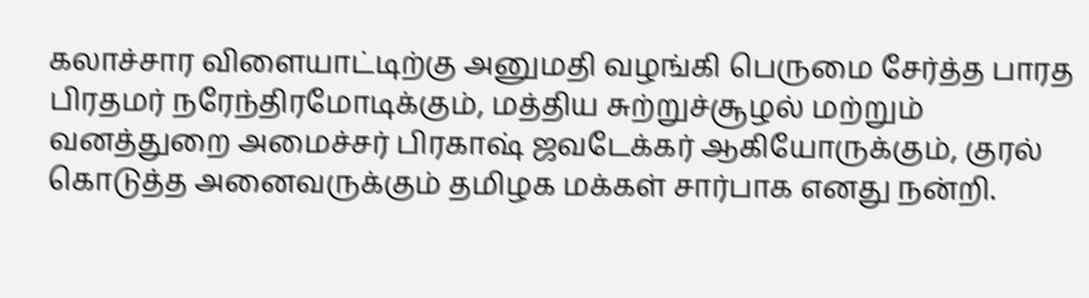கலாச்சார விளையாட்டிற்கு அனுமதி வழங்கி பெருமை சேர்த்த பாரத பிரதமர் நரேந்திரமோடிக்கும், மத்திய சுற்றுச்சூழல் மற்றும் வனத்துறை அமைச்சர் பிரகாஷ் ஜவடேக்கர் ஆகியோருக்கும், குரல் கொடுத்த அனைவருக்கும் தமிழக மக்கள் சார்பாக எனது நன்றி.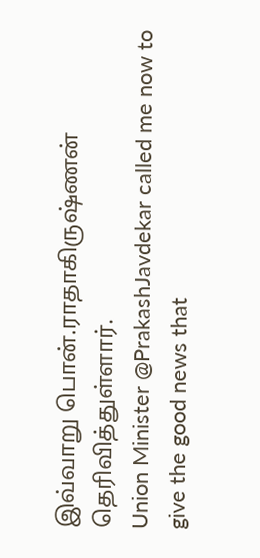இவ்வாறு பொன்.ராதாகிருஷ்ணன் தெரிவித்துள்ளார்.
Union Minister @PrakashJavdekar called me now to give the good news that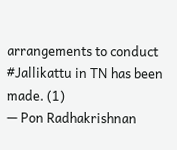arrangements to conduct #Jallikattu in TN has been made. (1)
— Pon Radhakrishnan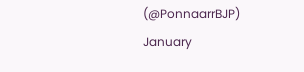(@PonnaarrBJP) January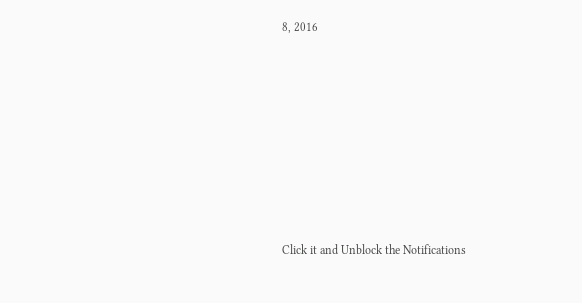8, 2016











Click it and Unblock the Notifications